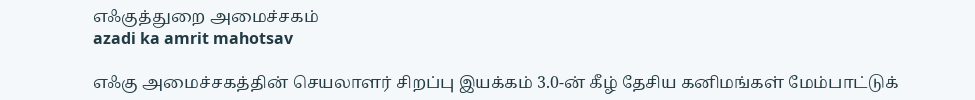எஃகுத்துறை அமைச்சகம்
azadi ka amrit mahotsav

எஃகு அமைச்சகத்தின் செயலாளர் சிறப்பு இயக்கம் 3.0-ன் கீழ் தேசிய கனிமங்கள் மேம்பாட்டுக்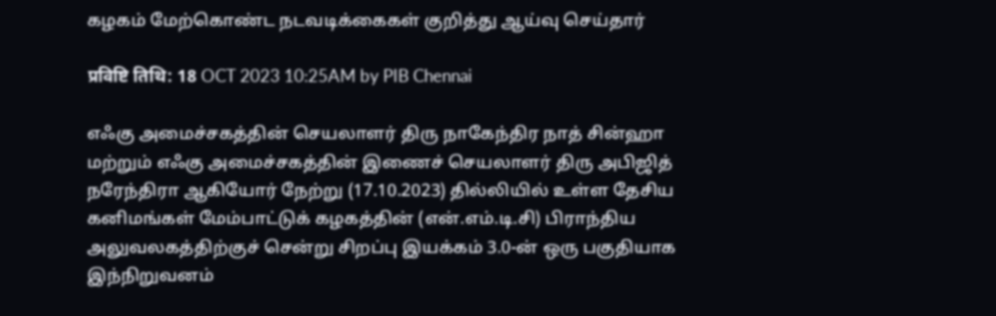கழகம் மேற்கொண்ட நடவடிக்கைகள் குறித்து ஆய்வு செய்தார்

प्रविष्टि तिथि: 18 OCT 2023 10:25AM by PIB Chennai

எஃகு அமைச்சகத்தின் செயலாளர் திரு நாகேந்திர நாத் சின்ஹா மற்றும் எஃகு அமைச்சகத்தின் இணைச் செயலாளர் திரு அபிஜித் நரேந்திரா ஆகியோர் நேற்று (17.10.2023) தில்லியில் உள்ள தேசிய கனிமங்கள் மேம்பாட்டுக் கழகத்தின் (என்.எம்.டி.சி) பிராந்திய அலுவலகத்திற்குச் சென்று சிறப்பு இயக்கம் 3.0-ன் ஒரு பகுதியாக இந்நிறுவனம்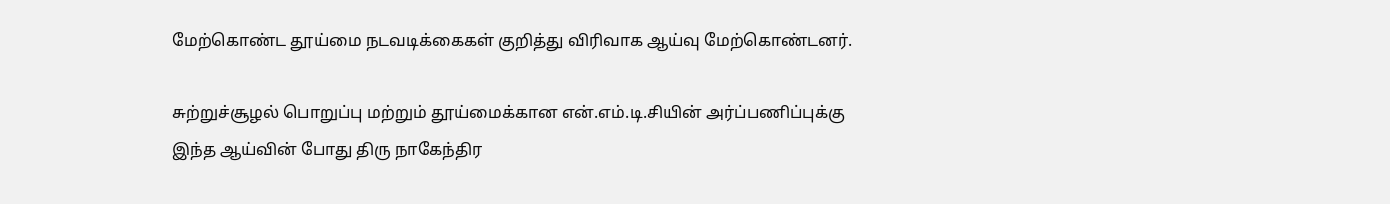மேற்கொண்ட தூய்மை நடவடிக்கைகள் குறித்து விரிவாக ஆய்வு மேற்கொண்டனர்.

சுற்றுச்சூழல் பொறுப்பு மற்றும் தூய்மைக்கான என்.எம்.டி.சியின் அர்ப்பணிப்புக்கு இந்த ஆய்வின் போது திரு நாகேந்திர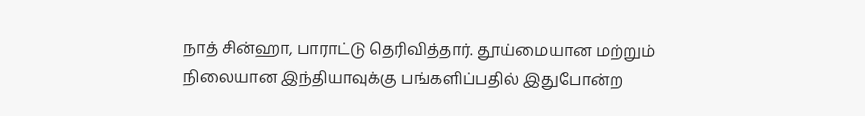நாத் சின்ஹா, பாராட்டு தெரிவித்தார். தூய்மையான மற்றும் நிலையான இந்தியாவுக்கு பங்களிப்பதில் இதுபோன்ற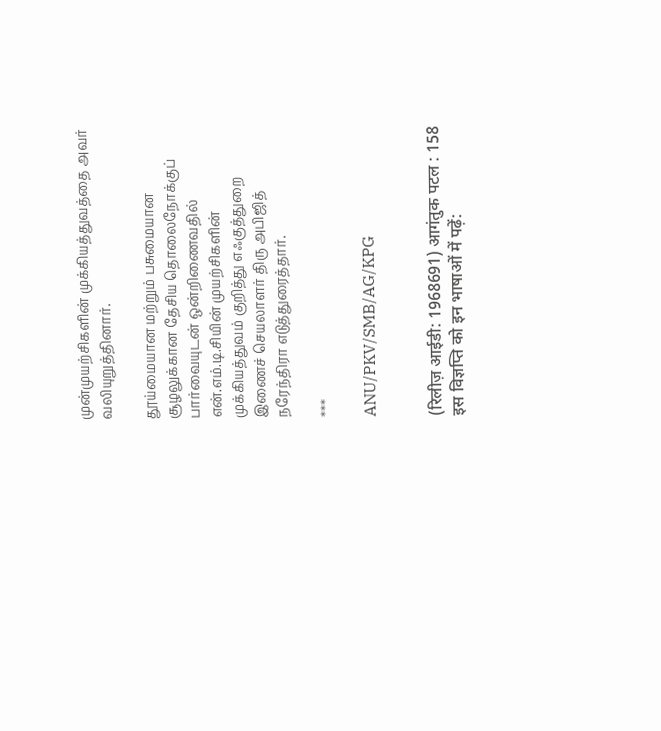முன்முயற்சிகளின் முக்கியத்துவத்தை அவர் வலியுறுத்தினார்.

தூய்மையான மற்றும் பசுமையான சூழலுக்கான தேசிய தொலைநோக்குப் பார்வையுடன் ஒன்றிணைவதில் என்.எம்.டி.சியின் முயற்சிகளின் முக்கியத்துவம் குறித்து எஃகுத்துறை இணைச் செயலாளர் திரு அபிஜித் நரேந்திரா எடுத்துரைத்தார்.

***

ANU/PKV/SMB/AG/KPG


(रिलीज़ आईडी: 1968691) आगंतुक पटल : 158
इस विज्ञप्ति को इन भाषाओं में पढ़ें: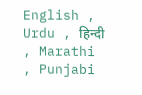English , Urdu , हिन्दी , Marathi , Punjabi